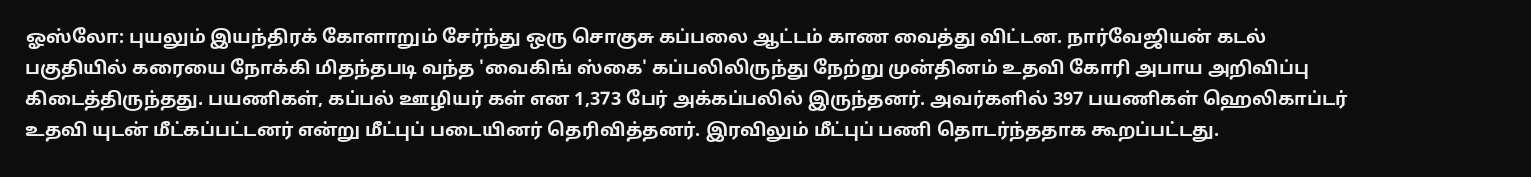ஓஸ்லோ: புயலும் இயந்திரக் கோளாறும் சேர்ந்து ஒரு சொகுசு கப்பலை ஆட்டம் காண வைத்து விட்டன. நார்வேஜியன் கடல் பகுதியில் கரையை நோக்கி மிதந்தபடி வந்த 'வைகிங் ஸ்கை' கப்பலிலிருந்து நேற்று முன்தினம் உதவி கோரி அபாய அறிவிப்பு கிடைத்திருந்தது. பயணிகள், கப்பல் ஊழியர் கள் என 1,373 பேர் அக்கப்பலில் இருந்தனர். அவர்களில் 397 பயணிகள் ஹெலிகாப்டர் உதவி யுடன் மீட்கப்பட்டனர் என்று மீட்புப் படையினர் தெரிவித்தனர். இரவிலும் மீட்புப் பணி தொடர்ந்ததாக கூறப்பட்டது.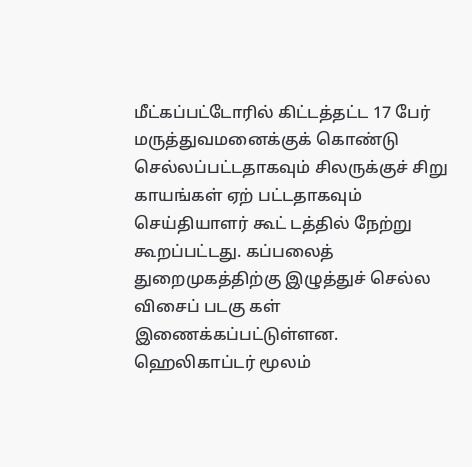மீட்கப்பட்டோரில் கிட்டத்தட்ட 17 பேர் மருத்துவமனைக்குக் கொண்டு செல்லப்பட்டதாகவும் சிலருக்குச் சிறு காயங்கள் ஏற் பட்டதாகவும் செய்தியாளர் கூட் டத்தில் நேற்று கூறப்பட்டது. கப்பலைத் துறைமுகத்திற்கு இழுத்துச் செல்ல விசைப் படகு கள் இணைக்கப்பட்டுள்ளன.
ஹெலிகாப்டர் மூலம்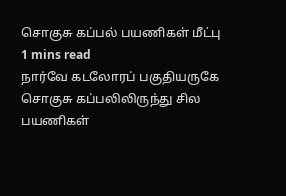சொகுசு கப்பல் பயணிகள் மீட்பு
1 mins read
நார்வே கடலோரப் பகுதியருகே சொகுசு கப்பலிலிருந்து சில பயணிகள்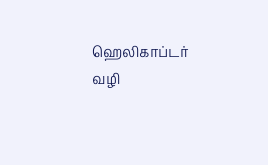ஹெலிகாப்டர் வழி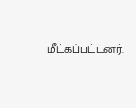மீட்கப்பட்டனர்.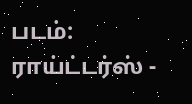படம்: ராய்ட்டர்ஸ் -